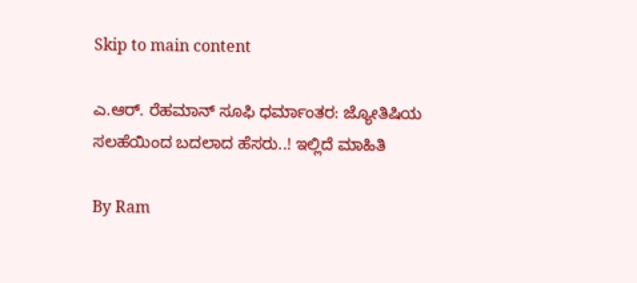Skip to main content

ಎ.ಆರ್. ರೆಹಮಾನ್ ಸೂಫಿ ಧರ್ಮಾಂತರ: ಜ್ಯೋತಿಷಿಯ ಸಲಹೆಯಿಂದ ಬದಲಾದ ಹೆಸರು..! ಇಲ್ಲಿದೆ ಮಾಹಿತಿ

By Ram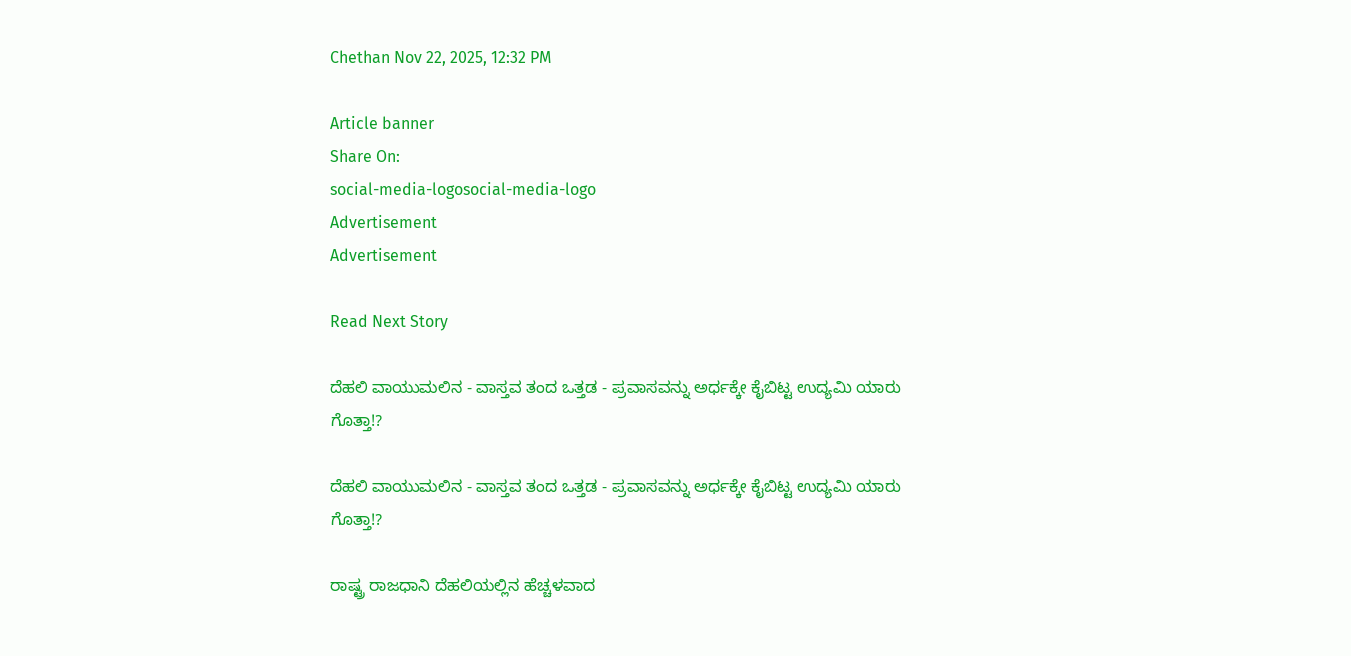Chethan Nov 22, 2025, 12:32 PM

Article banner
Share On:
social-media-logosocial-media-logo
Advertisement
Advertisement

Read Next Story

ದೆಹಲಿ ವಾಯುಮಲಿನ - ವಾಸ್ತವ ತಂದ ಒತ್ತಡ - ಪ್ರವಾಸವನ್ನು ಅರ್ಧಕ್ಕೇ ಕೈಬಿಟ್ಟ ಉದ್ಯಮಿ ಯಾರು ಗೊತ್ತಾ!?

ದೆಹಲಿ ವಾಯುಮಲಿನ - ವಾಸ್ತವ ತಂದ ಒತ್ತಡ - ಪ್ರವಾಸವನ್ನು ಅರ್ಧಕ್ಕೇ ಕೈಬಿಟ್ಟ ಉದ್ಯಮಿ ಯಾರು ಗೊತ್ತಾ!?

ರಾಷ್ಟ್ರ ರಾಜಧಾನಿ ದೆಹಲಿಯಲ್ಲಿನ ಹೆಚ್ಚಳವಾದ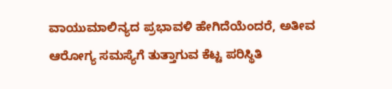ವಾಯುಮಾಲಿನ್ಯದ ಪ್ರಭಾವಳಿ ಹೇಗಿದೆಯೆಂದರೆ, ಅತೀವ ಆರೋಗ್ಯ ಸಮಸ್ಯೆಗೆ ತುತ್ತಾಗುವ ಕೆಟ್ಟ ಪರಿಸ್ಥಿತಿ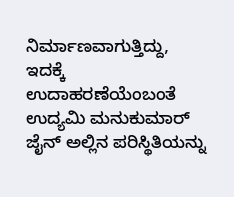ನಿರ್ಮಾಣವಾಗುತ್ತಿದ್ದು, ಇದಕ್ಕೆ ಉದಾಹರಣೆಯೆಂಬಂತೆ ಉದ್ಯಮಿ ಮನುಕುಮಾರ್‌ ಜೈನ್‌ ಅಲ್ಲಿನ ಪರಿಸ್ಥಿತಿಯನ್ನು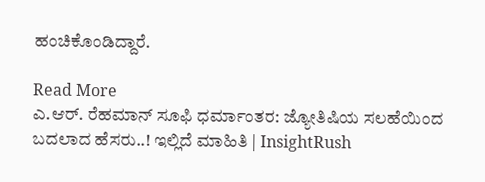ಹಂಚಿಕೊಂಡಿದ್ದಾರೆ.

Read More
ಎ.ಆರ್. ರೆಹಮಾನ್ ಸೂಫಿ ಧರ್ಮಾಂತರ: ಜ್ಯೋತಿಷಿಯ ಸಲಹೆಯಿಂದ ಬದಲಾದ ಹೆಸರು..! ಇಲ್ಲಿದೆ ಮಾಹಿತಿ | InsightRush